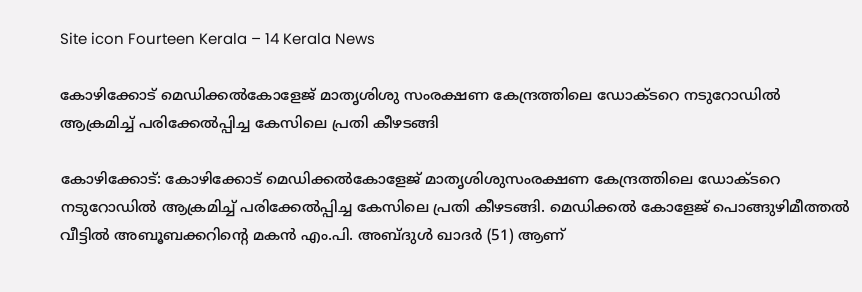Site icon Fourteen Kerala – 14 Kerala News

കോഴിക്കോട് മെഡിക്കൽകോളേജ് മാതൃശിശു സംരക്ഷണ കേന്ദ്രത്തിലെ ഡോക്ടറെ നടുറോഡിൽ ആക്രമിച്ച് പരിക്കേൽപ്പിച്ച കേസിലെ പ്രതി കീഴടങ്ങി

കോഴിക്കോട്: കോഴിക്കോട് മെഡിക്കല്‍കോളേജ് മാതൃശിശുസംരക്ഷണ കേന്ദ്രത്തിലെ ഡോക്ടറെ നടുറോഡില്‍ ആക്രമിച്ച് പരിക്കേല്‍പ്പിച്ച കേസിലെ പ്രതി കീഴടങ്ങി. മെഡിക്കല്‍ കോളേജ് പൊങ്ങുഴിമീത്തല്‍ വീട്ടില്‍ അബൂബക്കറിന്റെ മകന്‍ എം.പി. അബ്ദുള്‍ ഖാദര്‍ (51) ആണ്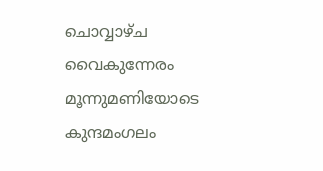ചൊവ്വാഴ്ച വൈകുന്നേരം മൂന്നുമണിയോടെ കുന്ദമംഗലം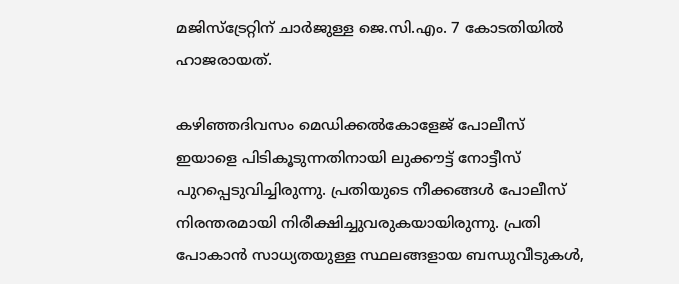മജിസ്‌ട്രേറ്റിന് ചാര്‍ജുള്ള ജെ.സി.എം. 7 കോടതിയില്‍ ഹാജരായത്.

കഴിഞ്ഞദിവസം മെഡിക്കല്‍കോളേജ് പോലീസ് ഇയാളെ പിടികൂടുന്നതിനായി ലുക്കൗട്ട് നോട്ടീസ് പുറപ്പെടുവിച്ചിരുന്നു. പ്രതിയുടെ നീക്കങ്ങള്‍ പോലീസ് നിരന്തരമായി നിരീക്ഷിച്ചുവരുകയായിരുന്നു. പ്രതി പോകാന്‍ സാധ്യതയുള്ള സ്ഥലങ്ങളായ ബന്ധുവീടുകള്‍,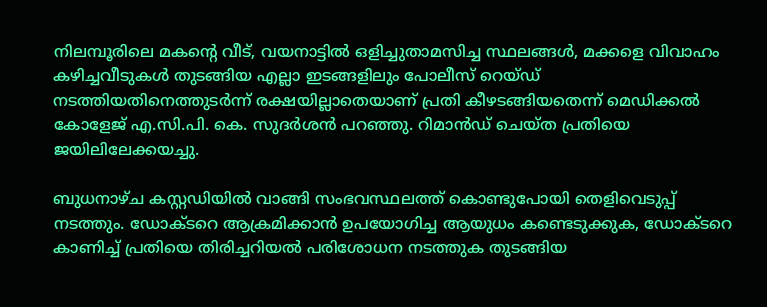നിലമ്പൂരിലെ മകന്റെ വീട്, വയനാട്ടില്‍ ഒളിച്ചുതാമസിച്ച സ്ഥലങ്ങള്‍, മക്കളെ വിവാഹം കഴിച്ചവീടുകള്‍ തുടങ്ങിയ എല്ലാ ഇടങ്ങളിലും പോലീസ് റെയ്ഡ് നടത്തിയതിനെത്തുടര്‍ന്ന് രക്ഷയില്ലാതെയാണ് പ്രതി കീഴടങ്ങിയതെന്ന് മെഡിക്കല്‍ കോളേജ് എ.സി.പി. കെ. സുദര്‍ശന്‍ പറഞ്ഞു. റിമാന്‍ഡ് ചെയ്ത പ്രതിയെ ജയിലിലേക്കയച്ചു.

ബുധനാഴ്ച കസ്റ്റഡിയില്‍ വാങ്ങി സംഭവസ്ഥലത്ത് കൊണ്ടുപോയി തെളിവെടുപ്പ് നടത്തും. ഡോക്ടറെ ആക്രമിക്കാന്‍ ഉപയോഗിച്ച ആയുധം കണ്ടെടുക്കുക, ഡോക്ടറെ കാണിച്ച് പ്രതിയെ തിരിച്ചറിയല്‍ പരിശോധന നടത്തുക തുടങ്ങിയ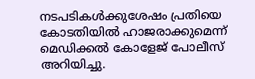നടപടികള്‍ക്കുശേഷം പ്രതിയെ കോടതിയില്‍ ഹാജരാക്കുമെന്ന് മെഡിക്കല്‍ കോളേജ് പോലീസ് അറിയിച്ചു.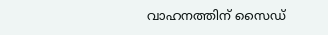വാഹനത്തിന് സൈഡ്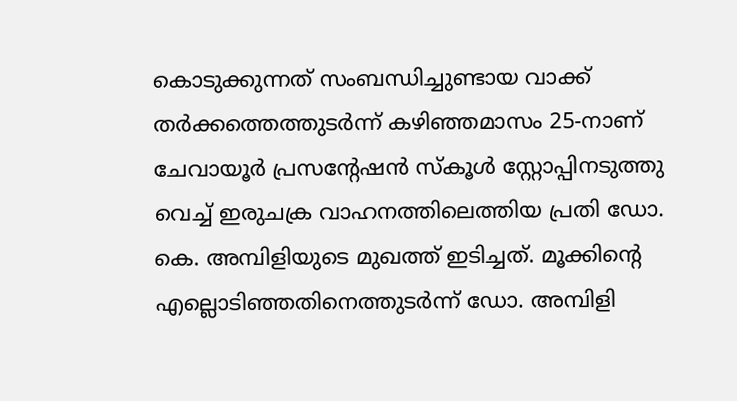കൊടുക്കുന്നത് സംബന്ധിച്ചുണ്ടായ വാക്ക് തര്‍ക്കത്തെത്തുടര്‍ന്ന് കഴിഞ്ഞമാസം 25-നാണ് ചേവായൂര്‍ പ്രസന്റേഷന്‍ സ്‌കൂള്‍ സ്റ്റോപ്പിനടുത്തു വെച്ച് ഇരുചക്ര വാഹനത്തിലെത്തിയ പ്രതി ഡോ. കെ. അമ്പിളിയുടെ മുഖത്ത് ഇടിച്ചത്. മൂക്കിന്റെ എല്ലൊടിഞ്ഞതിനെത്തുടര്‍ന്ന് ഡോ. അമ്പിളി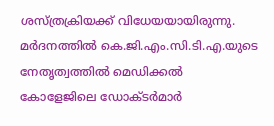ശസ്ത്രക്രിയക്ക് വിധേയയായിരുന്നു. മര്‍ദനത്തില്‍ കെ.ജി.എം.സി.ടി.എ.യുടെ നേതൃത്വത്തില്‍ മെഡിക്കല്‍ കോളേജിലെ ഡോക്ടര്‍മാര്‍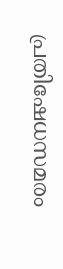പ്രതിഷേധസമരം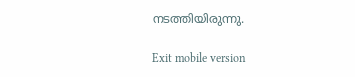നടത്തിയിരുന്നു.

Exit mobile version